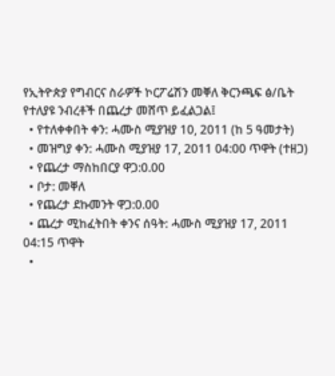የኢትዮጵያ የግብርና ስራዎች ኮርፖሬሽን መቐለ ቅርንጫፍ ፅ/ቤት የተለያዩ ንብረቶች በጨረታ መሸጥ ይፈልጋል፤
  • የተለቀቀበት ቀን: ሓሙስ ሚያዝያ 10, 2011 (ከ 5 ዓመታት)
  • መዝግያ ቀን: ሓሙስ ሚያዝያ 17, 2011 04:00 ጥዋት (ተዘጋ)
  • የጨረታ ማስከበርያ ዋጋ:0.00
  • ቦታ: መቐለ
  • የጨረታ ደኩመንት ዋጋ:0.00
  • ጨረታ ሚከፈትበት ቀንና ሰዓት: ሓሙስ ሚያዝያ 17, 2011 04:15 ጥዋት
  •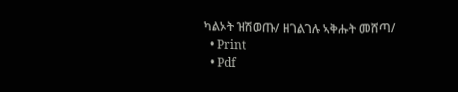ካልኦት ዝሽወጡ/ ዘገልገሉ ኣቅሑት መሸጣ/
  • Print
  • Pdf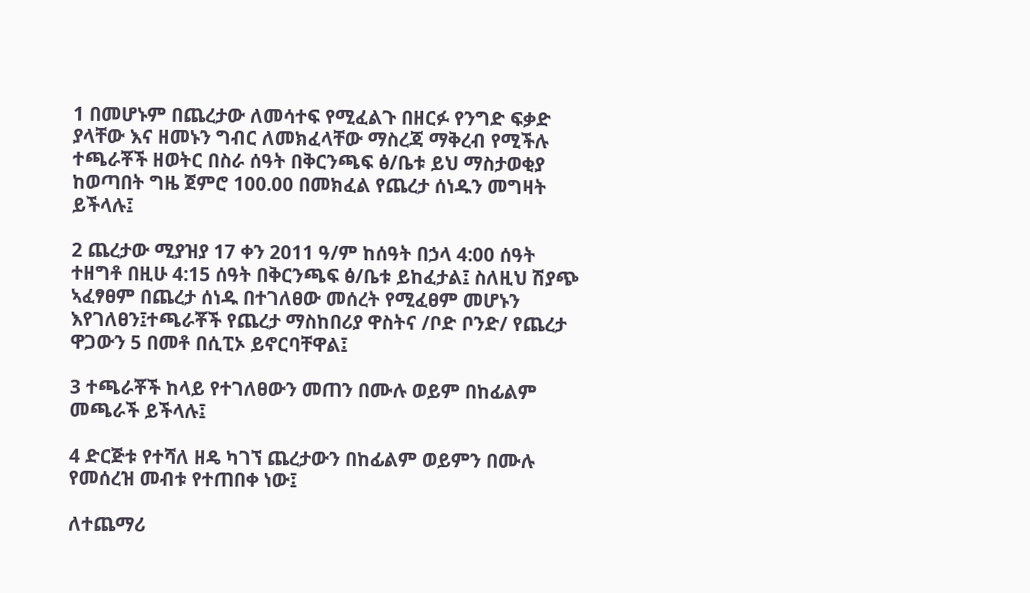1 በመሆኑም በጨረታው ለመሳተፍ የሚፈልጉ በዘርፉ የንግድ ፍቃድ ያላቸው እና ዘመኑን ግብር ለመክፈላቸው ማስረጃ ማቅረብ የሚችሉ ተጫራቾች ዘወትር በስራ ሰዓት በቅርንጫፍ ፅ/ቤቱ ይህ ማስታወቂያ ከወጣበት ግዜ ጀምሮ 100.00 በመክፈል የጨረታ ሰነዱን መግዛት ይችላሉ፤

2 ጨረታው ሚያዝያ 17 ቀን 2011 ዓ/ም ከሰዓት በኃላ 4:00 ሰዓት ተዘግቶ በዚሁ 4:15 ሰዓት በቅርንጫፍ ፅ/ቤቱ ይከፈታል፤ ስለዚህ ሽያጭ ኣፈፃፀም በጨረታ ሰነዱ በተገለፀው መሰረት የሚፈፀም መሆኑን እየገለፀን፤ተጫራቾች የጨረታ ማስከበሪያ ዋስትና /ቦድ ቦንድ/ የጨረታ ዋጋውን 5 በመቶ በሲፒኦ ይኖርባቸዋል፤

3 ተጫራቾች ከላይ የተገለፀውን መጠን በሙሉ ወይም በከፊልም መጫራች ይችላሉ፤

4 ድርጅቱ የተሻለ ዘዴ ካገኘ ጨረታውን በከፊልም ወይምን በሙሉ የመሰረዝ መብቱ የተጠበቀ ነው፤

ለተጨማሪ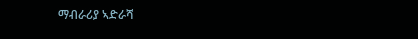ማብራሪያ ኣድራሻ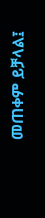መጠቀም ይቻላል፤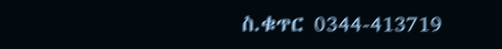ስ.ቁጥር 0344-413719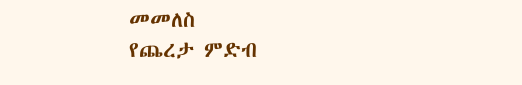መመለስ
የጨረታ ምድብ